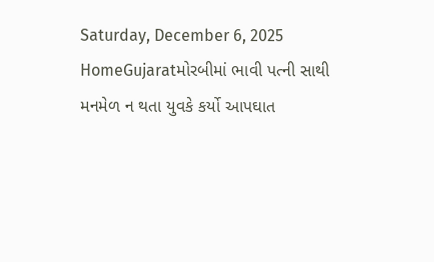Saturday, December 6, 2025
HomeGujaratમોરબીમાં ભાવી પત્ની સાથી મનમેળ ન થતા યુવકે કર્યો આપઘાત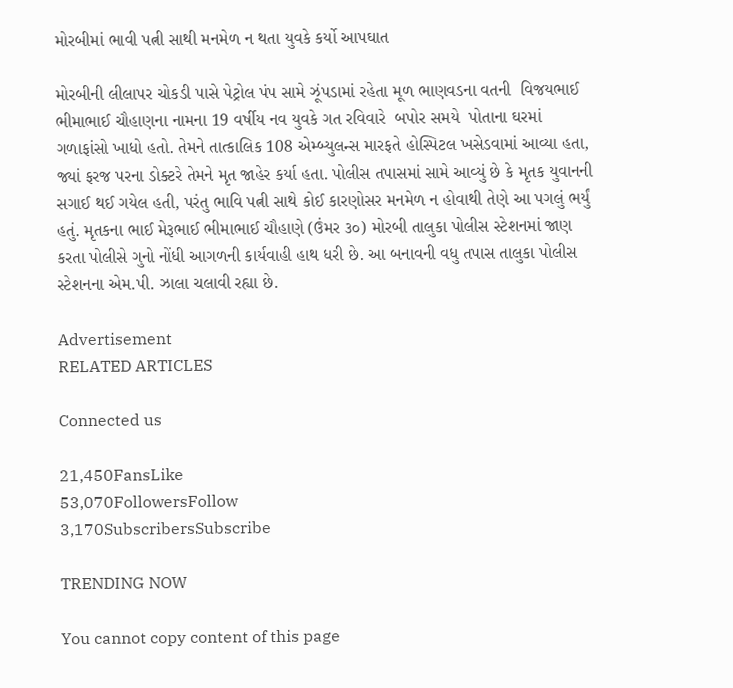મોરબીમાં ભાવી પત્ની સાથી મનમેળ ન થતા યુવકે કર્યો આપઘાત

મોરબીની લીલાપર ચોકડી પાસે પેટ્રોલ પંપ સામે ઝૂંપડામાં રહેતા મૂળ ભાણવડના વતની  વિજયભાઈ ભીમાભાઈ ચૌહાણના નામના 19 વર્ષીય નવ યુવકે ગત રવિવારે  બપોર સમયે  પોતાના ઘરમાં ગળાફાંસો ખાધો હતો. તેમને તાત્કાલિક 108 એમ્બ્યુલન્સ મારફતે હોસ્પિટલ ખસેડવામાં આવ્યા હતા, જ્યાં ફરજ પરના ડોક્ટરે તેમને મૃત જાહેર કર્યા હતા. પોલીસ તપાસમાં સામે આવ્યું છે કે મૃતક યુવાનની સગાઈ થઈ ગયેલ હતી, પરંતુ ભાવિ પત્ની સાથે કોઈ કારણોસર મનમેળ ન હોવાથી તેણે આ પગલું ભર્યું હતું. મૃતકના ભાઈ મેરૂભાઈ ભીમાભાઈ ચૌહાણે (ઉંમર ૩૦) મોરબી તાલુકા પોલીસ સ્ટેશનમાં જાણ કરતા પોલીસે ગુનો નોંધી આગળની કાર્યવાહી હાથ ધરી છે. આ બનાવની વધુ તપાસ તાલુકા પોલીસ સ્ટેશનના એમ.પી. ઝાલા ચલાવી રહ્યા છે.

Advertisement
RELATED ARTICLES

Connected us

21,450FansLike
53,070FollowersFollow
3,170SubscribersSubscribe

TRENDING NOW

You cannot copy content of this page